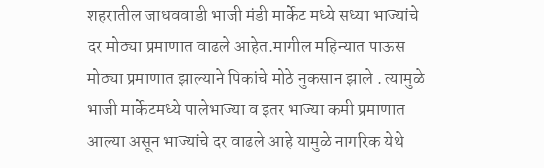शहरातील जाधववाडी भाजी मंडी मार्केट मध्ये सध्या भाज्यांचे दर मोठ्या प्रमाणात वाढले आहेत.मागील महिन्यात पाऊस मोठ्या प्रमाणात झाल्याने पिकांचे मोठे नुकसान झाले . त्यामुळे भाजी मार्केटमध्ये पालेभाज्या व इतर भाज्या कमी प्रमाणात आल्या असून भाज्यांचे दर वाढले आहे यामुळे नागरिक येथे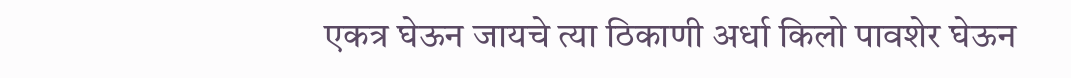एकत्र घेऊन जायचे त्या ठिकाणी अर्धा किलो पावशेर घेऊन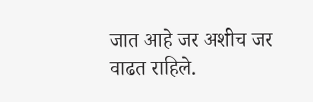जात आहे जर अशीच जर वाढत राहिले.